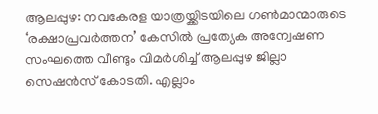ആലപ്പുഴ: നവകേരള യാത്രയ്ക്കിടയിലെ ഗൺമാന്മാരുടെ ‘രക്ഷാപ്രവർത്തന’ കേസിൽ പ്രത്യേക അന്വേഷണ സംഘത്തെ വീണ്ടും വിമർശിച്ച് ആലപ്പുഴ ജില്ലാ സെഷൻസ് കോടതി. എല്ലാം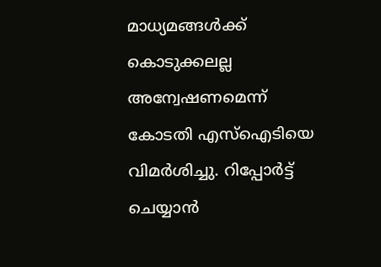മാധ്യമങ്ങൾക്ക് കൊടുക്കലല്ല അന്വേഷണമെന്ന് കോടതി എസ്ഐടിയെ വിമർശിച്ചു. റിപ്പോർട്ട് ചെയ്യാൻ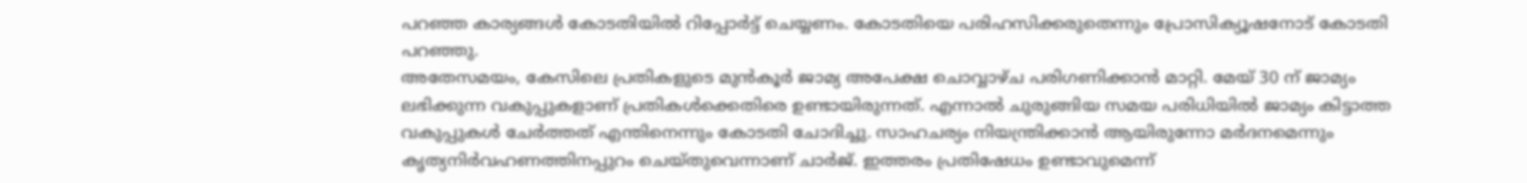പറഞ്ഞ കാര്യങ്ങൾ കോടതിയിൽ റിപ്പോർട്ട് ചെയ്യണം. കോടതിയെ പരിഹസിക്കരുതെന്നും പ്രോസിക്യൂഷനോട് കോടതി പറഞ്ഞു.
അതേസമയം, കേസിലെ പ്രതികളുടെ മുൻകൂർ ജാമ്യ അപേക്ഷ ചൊവ്വാഴ്ച പരിഗണിക്കാൻ മാറ്റി. മേയ് 30 ന് ജാമ്യം ലഭിക്കുന്ന വകുപ്പുകളാണ് പ്രതികൾക്കെതിരെ ഉണ്ടായിരുന്നത്. എന്നാൽ ചുരുങ്ങിയ സമയ പരിധിയിൽ ജാമ്യം കിട്ടാത്ത വകുപ്പുകൾ ചേർത്തത് എന്തിനെന്നും കോടതി ചോദിച്ചു. സാഹചര്യം നിയന്ത്രിക്കാൻ ആയിരുന്നോ മർദനമെന്നും കൃത്യനിർവഹണത്തിനപ്പുറം ചെയ്തുവെന്നാണ് ചാർജ്. ഇത്തരം പ്രതിഷേധം ഉണ്ടാവുമെന്ന്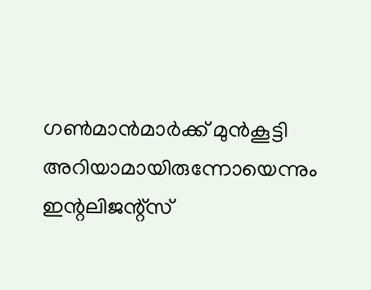ഗൺമാൻമാർക്ക് മുൻകൂട്ടി അറിയാമായിരുന്നോയെന്നും ഇന്റലിജന്റ്സ്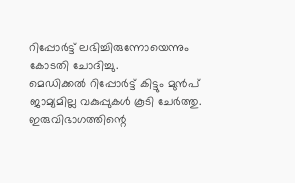റിപ്പോർട്ട് ലഭിച്ചിരുന്നോയെന്നും കോടതി ചോദിച്ചു.
മെഡിക്കൽ റിപ്പോർട്ട് കിട്ടും മുൻപ് ജാമ്യമില്ല വകുപ്പുകൾ കൂടി ചേർത്തു. ഇരുവിഭാഗത്തിന്റെ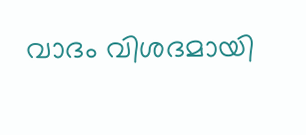വാദം വിശദമായി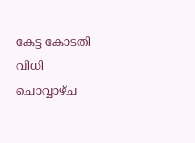കേട്ട കോടതി വിധി ചൊവ്വാഴ്ച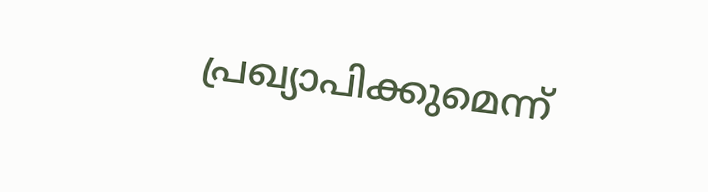പ്രഖ്യാപിക്കുമെന്ന്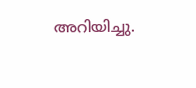അറിയിച്ചു.